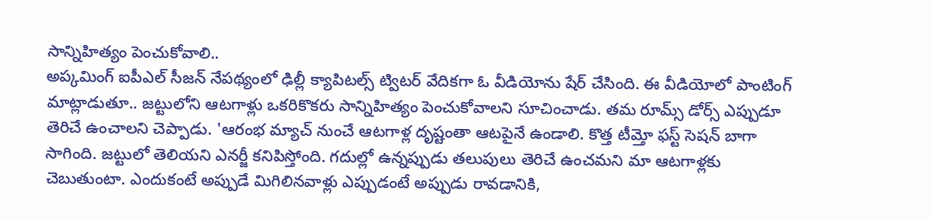సాన్నిహిత్యం పెంచుకోవాలి..
అప్కమింగ్ ఐపీఎల్ సీజన్ నేపథ్యంలో ఢిల్లీ క్యాపిటల్స్ ట్విటర్ వేదికగా ఓ వీడియోను షేర్ చేసింది. ఈ వీడియోలో పాంటింగ్ మాట్లాడుతూ.. జట్టులోని ఆటగాళ్లు ఒకరికొకరు సాన్నిహిత్యం పెంచుకోవాలని సూచించాడు. తమ రూమ్స్ డోర్స్ ఎప్పుడూ తెరిచే ఉంచాలని చెప్పాడు. 'ఆరంభ మ్యాచ్ నుంచే ఆటగాళ్ల దృష్టంతా ఆటపైనే ఉండాలి. కొత్త టీమ్తో ఫస్ట్ సెషన్ బాగా సాగింది. జట్టులో తెలియని ఎనర్జీ కనిపిస్తోంది. గదుల్లో ఉన్నప్పుడు తలుపులు తెరిచే ఉంచమని మా ఆటగాళ్లకు చెబుతుంటా. ఎందుకంటే అప్పుడే మిగిలినవాళ్లు ఎప్పుడంటే అప్పుడు రావడానికి,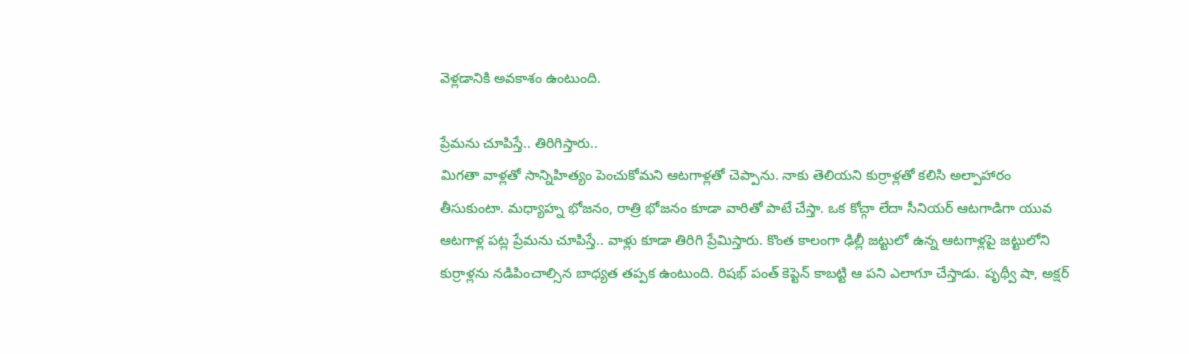వెళ్లడానికి అవకాశం ఉంటుంది.

ప్రేమను చూపిస్తే.. తిరిగిస్తారు..
మిగతా వాళ్లతో సాన్నిహిత్యం పెంచుకోమని ఆటగాళ్లతో చెప్పాను. నాకు తెలియని కుర్రాళ్లతో కలిసి అల్పాహారం తీసుకుంటా. మధ్యాహ్న భోజనం, రాత్రి భోజనం కూడా వారితో పాటే చేస్తా. ఒక కోచ్గా లేదా సీనియర్ ఆటగాడిగా యువ ఆటగాళ్ల పట్ల ప్రేమను చూపిస్తే.. వాళ్లు కూడా తిరిగి ప్రేమిస్తారు. కొంత కాలంగా ఢిల్లీ జట్టులో ఉన్న ఆటగాళ్లపై జట్టులోని కుర్రాళ్లను నడిపించాల్సిన బాధ్యత తప్పక ఉంటుంది. రిషభ్ పంత్ కెప్టెన్ కాబట్టి ఆ పని ఎలాగూ చేస్తాడు. పృథ్వీ షా, అక్షర్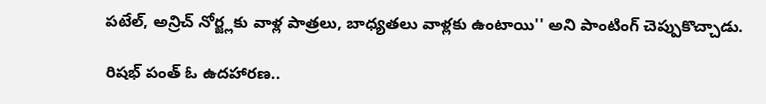పటేల్, అన్రిచ్ నోర్జ్లకు వాళ్ల పాత్రలు, బాధ్యతలు వాళ్లకు ఉంటాయి'' అని పాంటింగ్ చెప్పుకొచ్చాడు.

రిషభ్ పంత్ ఓ ఉదహారణ..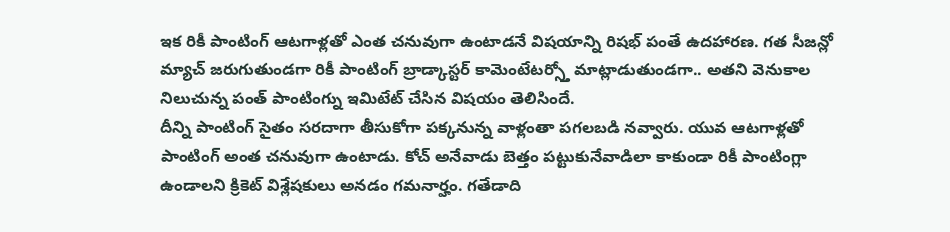ఇక రికీ పాంటింగ్ ఆటగాళ్లతో ఎంత చనువుగా ఉంటాడనే విషయాన్ని రిషభ్ పంతే ఉదహారణ. గత సీజన్లో మ్యాచ్ జరుగుతుండగా రికీ పాంటింగ్ బ్రాడ్కాస్టర్ కామెంటేటర్స్తో మాట్లాడుతుండగా.. అతని వెనుకాల నిలుచున్న పంత్ పాంటింగ్ను ఇమిటేట్ చేసిన విషయం తెలిసిందే.
దీన్ని పాంటింగ్ సైతం సరదాగా తీసుకోగా పక్కనున్న వాళ్లంతా పగలబడి నవ్వారు. యువ ఆటగాళ్లతో పాంటింగ్ అంత చనువుగా ఉంటాడు. కోచ్ అనేవాడు బెత్తం పట్టుకునేవాడిలా కాకుండా రికీ పాంటింగ్లా ఉండాలని క్రికెట్ విశ్లేషకులు అనడం గమనార్హం. గతేడాది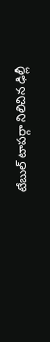టేబుల్ టాపర్గా నిలిచిన ఢిల్లీ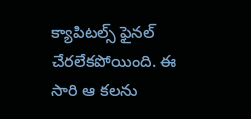క్యాపిటల్స్ ఫైనల్ చేరలేకపోయింది. ఈ సారి ఆ కలను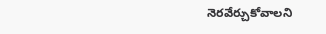నెరవేర్చుకోవాలని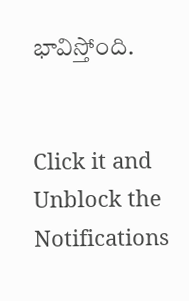భావిస్తోంది.


Click it and Unblock the Notifications